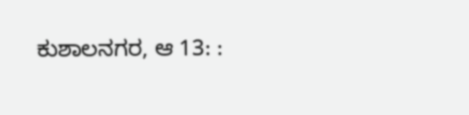ಕುಶಾಲನಗರ, ಆ 13: :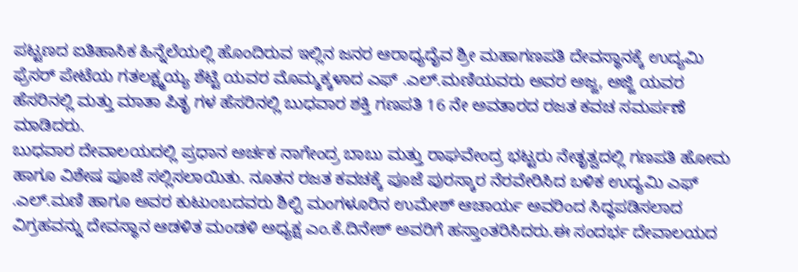ಪಟ್ಟಣದ ಐತಿಹಾಸಿಕ ಹಿನ್ನೆಲೆಯಲ್ಲಿ ಹೊಂದಿರುವ ಇಲ್ಲಿನ ಜನರ ಆರಾಧ್ಯದೈವ ಶ್ರೀ ಮಹಾಗಣಪತಿ ದೇವಸ್ಥಾನಕ್ಕೆ ಉದ್ಯಮಿ ಫ್ರೆಸರ್ ಪೇಟೆಯ ಗತಲಕ್ಷ್ಮಯ್ಯ ಶೆಟ್ಟಿ ಯವರ ಮೊಮ್ಮಕ್ಕಳಾದ ಎಫ್ .ಎಲ್.ಮಣಿಯವರು ಅವರ ಅಜ್ಜ, ಅಜ್ಜಿ ಯವರ ಹೆಸರಿನಲ್ಲಿ ಮತ್ತು ಮಾತಾ ಪಿತೃ ಗಳ ಹೆಸರಿನಲ್ಲಿ ಬುಧವಾರ ಶಕ್ತಿ ಗಣಪತಿ 16 ನೇ ಅವತಾರದ ರಜತ ಕವಚ ಸಮರ್ಪಣೆ ಮಾಡಿದರು.
ಬುಧವಾರ ದೇವಾಲಯದಲ್ಲಿ ಪ್ರಧಾನ ಅರ್ಚಕ ನಾಗೇಂದ್ರ ಬಾಬು ಮತ್ತು ರಾಘವೇಂದ್ರ ಭಟ್ಟರು ನೇತೃತ್ವದಲ್ಲಿ ಗಣಪತಿ ಹೋಮ ಹಾಗೂ ವಿಶೇಷ ಪೂಜೆ ಸಲ್ಲಿಸಲಾಯಿತು. ನೂತನ ರಜತ ಕವಚಕ್ಕೆ ಪೂಜೆ ಪುರಸ್ಕಾರ ನೆರವೇರಿಸಿದ ಬಳಿಕ ಉದ್ಯಮಿ ಎಫ್ .ಎಲ್.ಮಣಿ ಹಾಗೂ ಅವರ ಕುಟುಂಬದವರು ಶಿಲ್ಪಿ ಮಂಗಳೂರಿನ ಉಮೇಶ್ ಆಚಾರ್ಯ ಅವರಿಂದ ಸಿದ್ಧಪಡಿಸಲಾದ ವಿಗ್ರಹವನ್ನು ದೇವಸ್ಥಾನ ಆಡಳಿತ ಮಂಡಳಿ ಅಧ್ಯಕ್ಷ ಎಂ.ಕೆ.ದಿನೇಶ್ ಅವರಿಗೆ ಹಸ್ತಾಂತರಿಸಿದರು.ಈ ಸಂದರ್ಭ ದೇವಾಲಯದ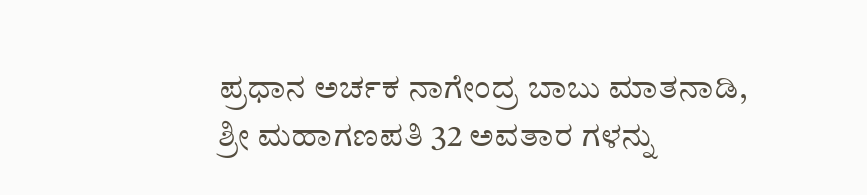ಪ್ರಧಾನ ಅರ್ಚಕ ನಾಗೇಂದ್ರ ಬಾಬು ಮಾತನಾಡಿ, ಶ್ರೀ ಮಹಾಗಣಪತಿ 32 ಅವತಾರ ಗಳನ್ನು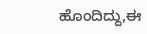ಹೊಂದಿದ್ದು,ಈ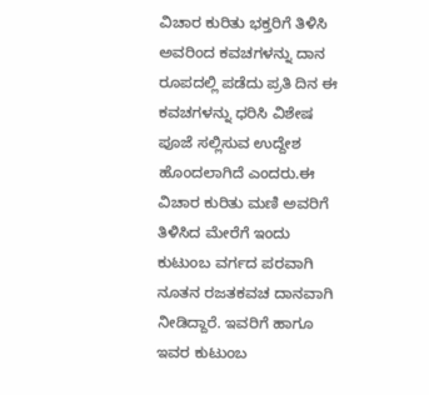ವಿಚಾರ ಕುರಿತು ಭಕ್ತರಿಗೆ ತಿಳಿಸಿ ಅವರಿಂದ ಕವಚಗಳನ್ನು ದಾನ ರೂಪದಲ್ಲಿ ಪಡೆದು ಪ್ರತಿ ದಿನ ಈ ಕವಚಗಳನ್ನು ಧರಿಸಿ ವಿಶೇಷ ಪೂಜೆ ಸಲ್ಲಿಸುವ ಉದ್ದೇಶ ಹೊಂದಲಾಗಿದೆ ಎಂದರು.ಈ ವಿಚಾರ ಕುರಿತು ಮಣಿ ಅವರಿಗೆ ತಿಳಿಸಿದ ಮೇರೆಗೆ ಇಂದು ಕುಟುಂಬ ವರ್ಗದ ಪರವಾಗಿ ನೂತನ ರಜತಕವಚ ದಾನವಾಗಿ ನೀಡಿದ್ದಾರೆ. ಇವರಿಗೆ ಹಾಗೂ ಇವರ ಕುಟುಂಬ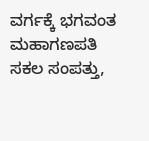ವರ್ಗಕ್ಕೆ ಭಗವಂತ ಮಹಾಗಣಪತಿ ಸಕಲ ಸಂಪತ್ತು,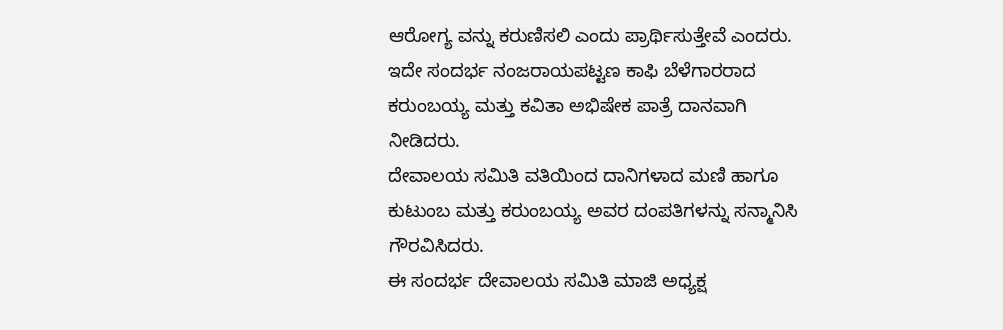ಆರೋಗ್ಯ ವನ್ನು ಕರುಣಿಸಲಿ ಎಂದು ಪ್ರಾರ್ಥಿಸುತ್ತೇವೆ ಎಂದರು.
ಇದೇ ಸಂದರ್ಭ ನಂಜರಾಯಪಟ್ಟಣ ಕಾಫಿ ಬೆಳೆಗಾರರಾದ ಕರುಂಬಯ್ಯ ಮತ್ತು ಕವಿತಾ ಅಭಿಷೇಕ ಪಾತ್ರೆ ದಾನವಾಗಿ ನೀಡಿದರು.
ದೇವಾಲಯ ಸಮಿತಿ ವತಿಯಿಂದ ದಾನಿಗಳಾದ ಮಣಿ ಹಾಗೂ ಕುಟುಂಬ ಮತ್ತು ಕರುಂಬಯ್ಯ ಅವರ ದಂಪತಿಗಳನ್ನು ಸನ್ಮಾನಿಸಿ ಗೌರವಿಸಿದರು.
ಈ ಸಂದರ್ಭ ದೇವಾಲಯ ಸಮಿತಿ ಮಾಜಿ ಅಧ್ಯಕ್ಷ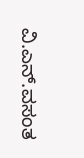ವಿ.ಎನ್.ವಸಂತ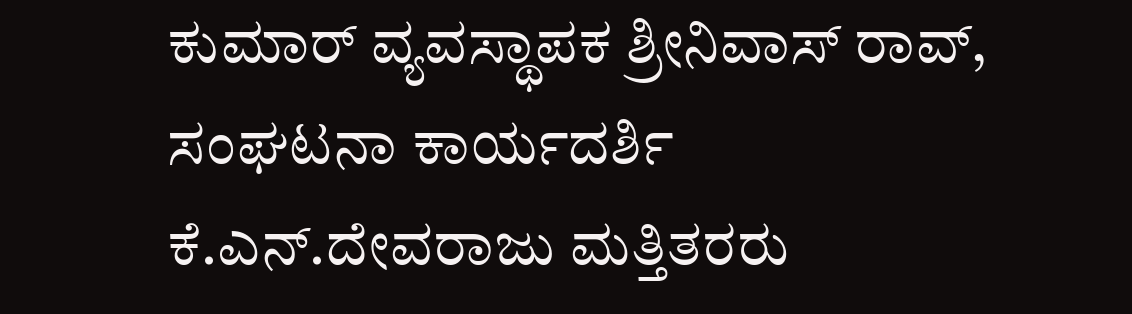ಕುಮಾರ್ ವ್ಯವಸ್ಥಾಪಕ ಶ್ರೀನಿವಾಸ್ ರಾವ್, ಸಂಘಟನಾ ಕಾರ್ಯದರ್ಶಿ ಕೆ.ಎನ್.ದೇವರಾಜು ಮತ್ತಿತರರು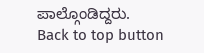ಪಾಲ್ಗೊಂಡಿದ್ದರು.
Back to top button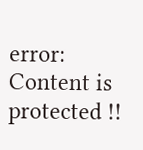error: Content is protected !!